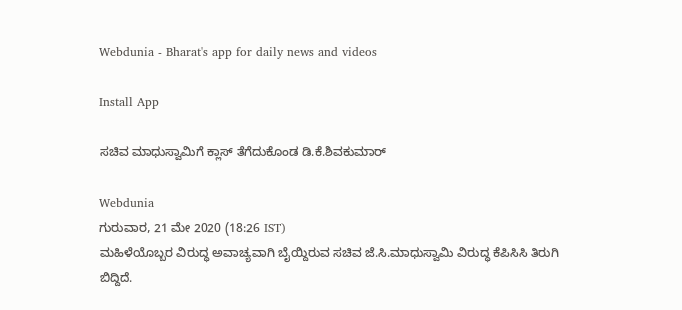Webdunia - Bharat's app for daily news and videos

Install App

ಸಚಿವ ಮಾಧುಸ್ವಾಮಿಗೆ ಕ್ಲಾಸ್ ತೆಗೆದುಕೊಂಡ ಡಿ.ಕೆ.ಶಿವಕುಮಾರ್

Webdunia
ಗುರುವಾರ, 21 ಮೇ 2020 (18:26 IST)
ಮಹಿಳೆಯೊಬ್ಬರ ವಿರುದ್ಧ ಅವಾಚ್ಯವಾಗಿ ಬೈಯ್ದಿರುವ ಸಚಿವ ಜೆ.ಸಿ.ಮಾಧುಸ್ವಾಮಿ ವಿರುದ್ಧ ಕೆಪಿಸಿಸಿ ತಿರುಗಿ ಬಿದ್ದಿದೆ.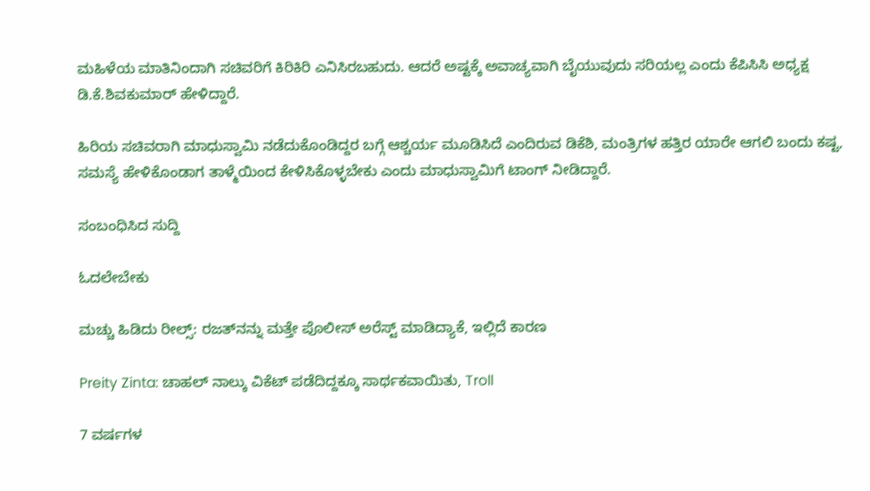ಮಹಿಳೆಯ ಮಾತಿನಿಂದಾಗಿ ಸಚಿವರಿಗೆ ಕಿರಿಕಿರಿ ಎನಿಸಿರಬಹುದು. ಆದರೆ ಅಷ್ಟಕ್ಕೆ ಅವಾಚ್ಯವಾಗಿ ಬೈಯುವುದು ಸರಿಯಲ್ಲ ಎಂದು ಕೆಪಿಸಿಸಿ ಅಧ್ಯಕ್ಷ ಡಿ.ಕೆ.ಶಿವಕುಮಾರ್ ಹೇಳಿದ್ದಾರೆ.

ಹಿರಿಯ ಸಚಿವರಾಗಿ ಮಾಧುಸ್ವಾಮಿ ನಡೆದುಕೊಂಡಿದ್ದರ ಬಗ್ಗೆ ಆಶ್ಚರ್ಯ ಮೂಡಿಸಿದೆ ಎಂದಿರುವ ಡಿಕೆಶಿ, ಮಂತ್ರಿಗಳ ಹತ್ತಿರ ಯಾರೇ ಆಗಲಿ ಬಂದು ಕಷ್ಟ, ಸಮಸ್ಯೆ ಹೇಳಿಕೊಂಡಾಗ ತಾಳ್ಮೆಯಿಂದ ಕೇಳಿಸಿಕೊಳ್ಳಬೇಕು ಎಂದು ಮಾಧುಸ್ವಾಮಿಗೆ ಟಾಂಗ್ ನೀಡಿದ್ದಾರೆ.

ಸಂಬಂಧಿಸಿದ ಸುದ್ದಿ

ಓದಲೇಬೇಕು

ಮಚ್ಚು ಹಿಡಿದು ರೀಲ್ಸ್‌: ರಜತ್‌ನನ್ನು ಮತ್ತೇ ಪೊಲೀಸ್ ಅರೆಸ್ಟ್ ಮಾಡಿದ್ಯಾಕೆ, ಇಲ್ಲಿದೆ ಕಾರಣ

Preity Zinta: ಚಾಹಲ್ ನಾಲ್ಕು ವಿಕೆಟ್ ಪಡೆದಿದ್ದಕ್ಕೂ ಸಾರ್ಥಕವಾಯಿತು, Troll

7 ವರ್ಷಗಳ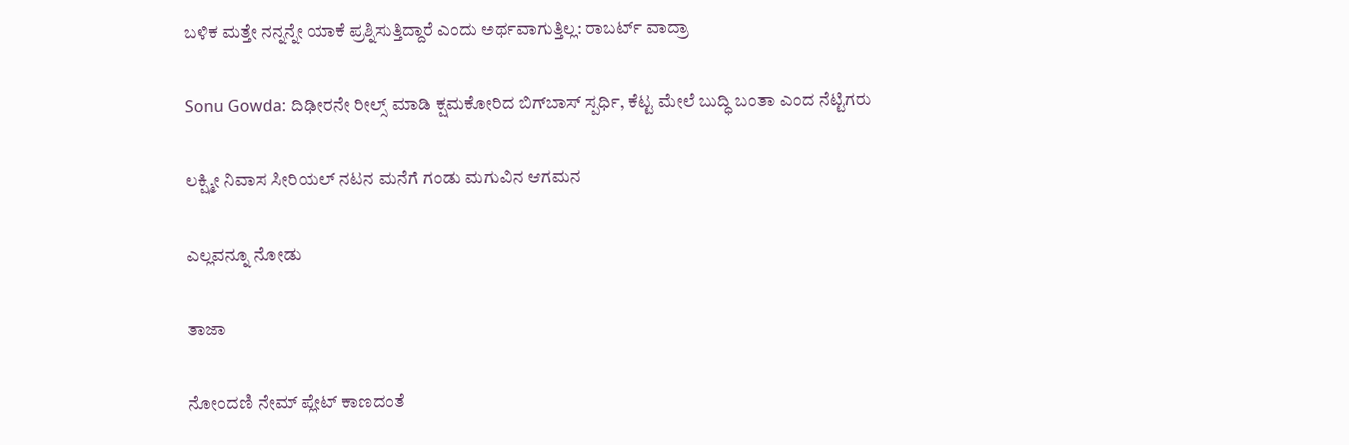ಬಳಿಕ ಮತ್ತೇ ನನ್ನನ್ನೇ ಯಾಕೆ ಪ್ರಶ್ನಿಸುತ್ತಿದ್ದಾರೆ ಎಂದು ಅರ್ಥವಾಗುತ್ತಿಲ್ಲ: ರಾಬರ್ಟ್‌ ವಾದ್ರಾ

Sonu Gowda: ದಿಢೀರನೇ ರೀಲ್ಸ್ ಮಾಡಿ ಕ್ಷಮಕೋರಿದ ಬಿಗ್‌ಬಾಸ್‌ ಸ್ಪರ್ಧಿ, ಕೆಟ್ಟ ಮೇಲೆ ಬುದ್ಧಿ ಬಂತಾ ಎಂದ ನೆಟ್ಟಿಗರು

ಲಕ್ಷ್ಮೀ ನಿವಾಸ ಸೀರಿಯಲ್ ನಟನ ಮನೆಗೆ ಗಂಡು ಮಗುವಿನ ಆಗಮನ

ಎಲ್ಲವನ್ನೂ ನೋಡು

ತಾಜಾ

ನೋಂದಣಿ ನೇಮ್ ಪ್ಲೇಟ್ ಕಾಣದಂತೆ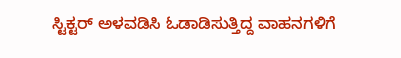ಸ್ಟಿಕ್ಟರ್ ಅಳವಡಿಸಿ ಓಡಾಡಿಸುತ್ತಿದ್ದ ವಾಹನಗಳಿಗೆ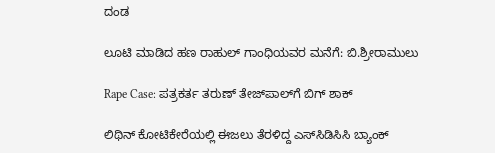ದಂಡ

ಲೂಟಿ ಮಾಡಿದ ಹಣ ರಾಹುಲ್ ಗಾಂಧಿಯವರ ಮನೆಗೆ: ಬಿ.ಶ್ರೀರಾಮುಲು

Rape Case: ಪತ್ರಕರ್ತ ತರುಣ್ ತೇಜ್‌ಪಾಲ್‌ಗೆ ಬಿಗ್ ಶಾಕ್

ಲಿಥಿನ್ ಕೋಟಿಕೇರೆಯಲ್ಲಿ ಈಜಲು ತೆರಳಿದ್ದ ಎಸ್‌ಸಿಡಿಸಿಸಿ ಬ್ಯಾಂಕ್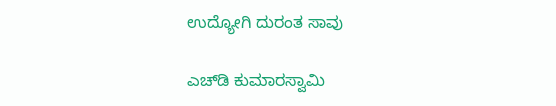ಉದ್ಯೋಗಿ ದುರಂತ ಸಾವು

ಎಚ್‌ಡಿ ಕುಮಾರಸ್ವಾಮಿ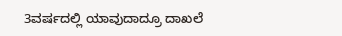3ವರ್ಷದಲ್ಲಿ ಯಾವುದಾದ್ರೂ ದಾಖಲೆ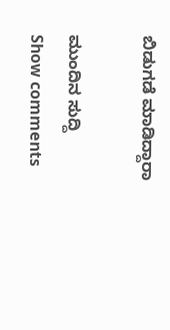ಬಿಡುಗಡೆ ಮಾಡಿದ್ದಾರಾ

ಮುಂದಿನ ಸುದ್ದಿ
Show comments